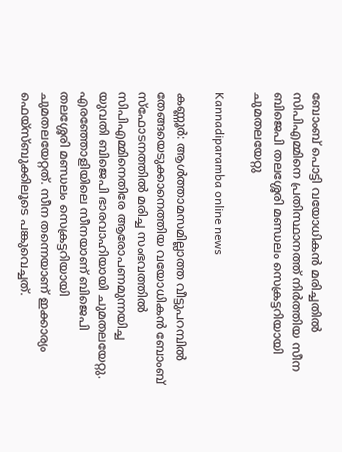ബോംബ് പൊട്ടി വയോധികൻ മരിച്ചതില്‍ സിപിഎമ്മിനെ പ്രതിസ്ഥാനത്ത് നിർത്തിയ സീന ബിജെപി തലശ്ശേരി മണ്ഡലം സെക്രട്ടറിയായി ചുമതലയേറ്റു

Kannadiparamba online news

കണ്ണൂർ: ആൾത്താമസമില്ലാത്ത വീട്ടുപറമ്പിൽ തേങ്ങയെടുക്കാനെത്തിയ വയോധികൻ ബോംബ് സ്ഫോടനത്തിൽ മരിച്ച സംഭവത്തിൽ സിപിഎമ്മിനെതിരേ ആരോപണമുന്നയിച്ച യുവതി ബിജെപി ഭാരവാഹിയായി ചുമതലയേറ്റു. എരഞ്ഞോളിയിലെ സീനയാണ് ബിജെപി തലശ്ശേരി മണ്ഡലം സെക്രട്ടറിയായി ചുമതലയേറ്റത്. സീന തന്നെയാണ് ഇക്കാര്യം ഫെയ്സ്ബുക്കിലൂടെ പങ്കുവെച്ചത്.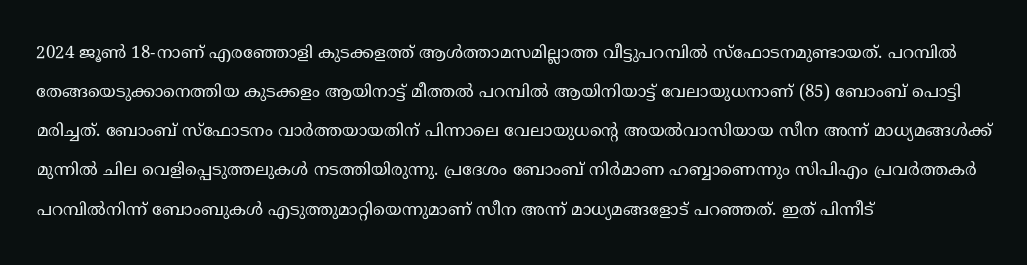2024 ജൂൺ 18-നാണ് എരഞ്ഞോളി കുടക്കളത്ത് ആൾത്താമസമില്ലാത്ത വീട്ടുപറമ്പിൽ സ്ഫോടനമുണ്ടായത്. പറമ്പിൽ തേങ്ങയെടുക്കാനെത്തിയ കുടക്കളം ആയിനാട്ട് മീത്തൽ പറമ്പിൽ ആയിനിയാട്ട് വേലായുധനാണ് (85) ബോംബ് പൊട്ടി മരിച്ചത്. ബോംബ് സ്ഫോടനം വാർത്തയായതിന് പിന്നാലെ വേലായുധൻ്റെ അയൽവാസിയായ സീന അന്ന് മാധ്യമങ്ങൾക്ക് മുന്നിൽ ചില വെളിപ്പെടുത്തലുകൾ നടത്തിയിരുന്നു. പ്രദേശം ബോംബ് നിർമാണ ഹബ്ബാണെന്നും സിപിഎം പ്രവർത്തകർ പറമ്പിൽനിന്ന് ബോംബുകൾ എടുത്തുമാറ്റിയെന്നുമാണ് സീന അന്ന് മാധ്യമങ്ങളോട് പറഞ്ഞത്. ഇത് പിന്നീട്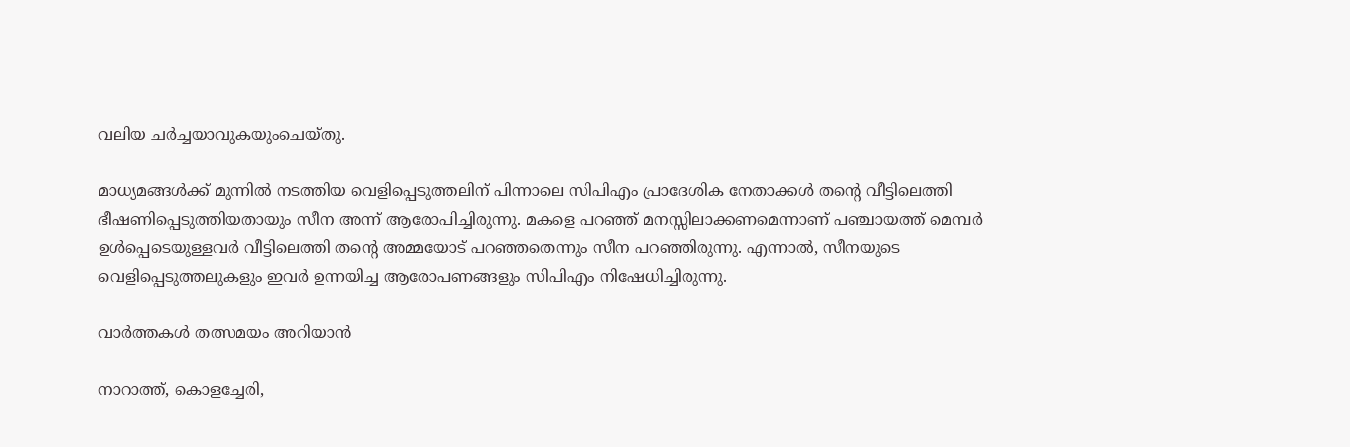വലിയ ചർച്ചയാവുകയുംചെയ്തു.

മാധ്യമങ്ങൾക്ക് മുന്നിൽ നടത്തിയ വെളിപ്പെടുത്തലിന് പിന്നാലെ സിപിഎം പ്രാദേശിക നേതാക്കൾ തൻ്റെ വീട്ടിലെത്തി ഭീഷണിപ്പെടുത്തിയതായും സീന അന്ന് ആരോപിച്ചിരുന്നു. മകളെ പറഞ്ഞ് മനസ്സിലാക്കണമെന്നാണ് പഞ്ചായത്ത് മെമ്പർ ഉൾപ്പെടെയുള്ളവർ വീട്ടിലെത്തി തന്റെ അമ്മയോട് പറഞ്ഞതെന്നും സീന പറഞ്ഞിരുന്നു. എന്നാൽ, സീനയുടെ വെളിപ്പെടുത്തലുകളും ഇവർ ഉന്നയിച്ച ആരോപണങ്ങളും സിപിഎം നിഷേധിച്ചിരുന്നു.

വാർത്തകൾ തത്സമയം അറിയാൻ

നാറാത്ത്, കൊളച്ചേരി,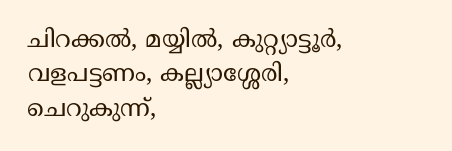ചിറക്കൽ, മയ്യിൽ, കുറ്റ്യാട്ടൂർ, വളപട്ടണം, കല്ല്യാശ്ശേരി, ചെറുകുന്ന്,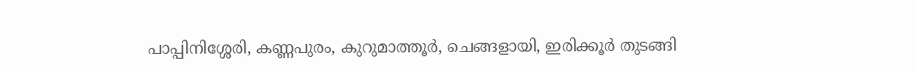പാപ്പിനിശ്ശേരി, കണ്ണപുരം, കുറുമാത്തൂർ, ചെങ്ങളായി, ഇരിക്കൂർ തുടങ്ങി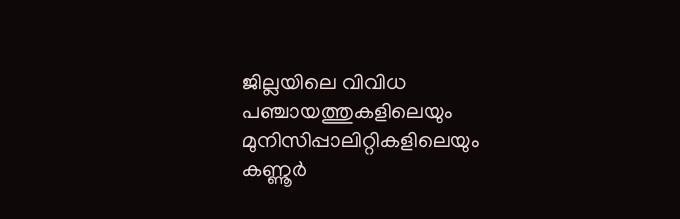ജില്ലയിലെ വിവിധ പഞ്ചായത്തുകളിലെയും മുനിസിപ്പാലിറ്റികളിലെയും കണ്ണൂർ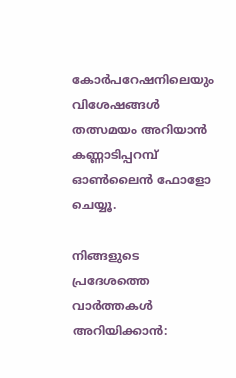കോർപറേഷനിലെയും വിശേഷങ്ങൾ തത്സമയം അറിയാൻ കണ്ണാടിപ്പറമ്പ് ഓൺലൈൻ ഫോളോ ചെയ്യൂ.

നിങ്ങളുടെ പ്രദേശത്തെ വാർത്തകൾ അറിയിക്കാൻ: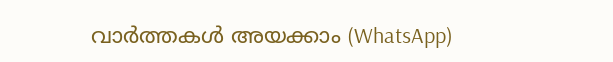വാർത്തകൾ അയക്കാം (WhatsApp)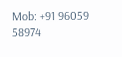Mob: +91 96059 58974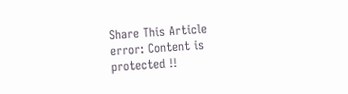Share This Article
error: Content is protected !!